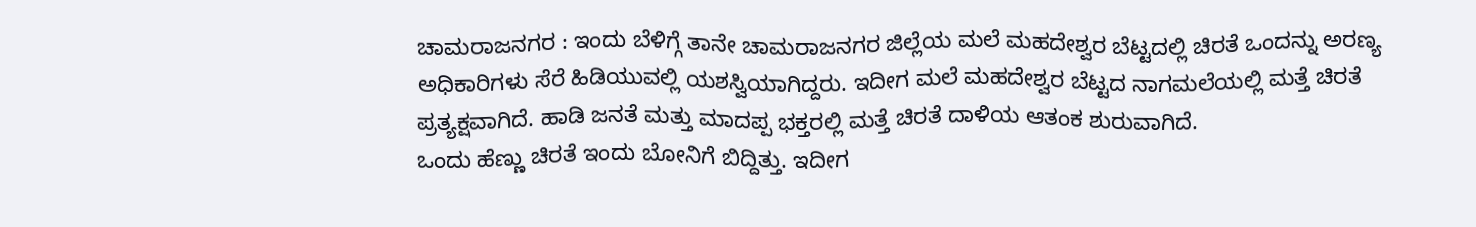ಚಾಮರಾಜನಗರ : ಇಂದು ಬೆಳಿಗ್ಗೆ ತಾನೇ ಚಾಮರಾಜನಗರ ಜಿಲ್ಲೆಯ ಮಲೆ ಮಹದೇಶ್ವರ ಬೆಟ್ಟದಲ್ಲಿ ಚಿರತೆ ಒಂದನ್ನು ಅರಣ್ಯ ಅಧಿಕಾರಿಗಳು ಸೆರೆ ಹಿಡಿಯುವಲ್ಲಿ ಯಶಸ್ವಿಯಾಗಿದ್ದರು. ಇದೀಗ ಮಲೆ ಮಹದೇಶ್ವರ ಬೆಟ್ಟದ ನಾಗಮಲೆಯಲ್ಲಿ ಮತ್ತೆ ಚಿರತೆ ಪ್ರತ್ಯಕ್ಷವಾಗಿದೆ. ಹಾಡಿ ಜನತೆ ಮತ್ತು ಮಾದಪ್ಪ ಭಕ್ತರಲ್ಲಿ ಮತ್ತೆ ಚಿರತೆ ದಾಳಿಯ ಆತಂಕ ಶುರುವಾಗಿದೆ.
ಒಂದು ಹೆಣ್ಣು ಚಿರತೆ ಇಂದು ಬೋನಿಗೆ ಬಿದ್ದಿತ್ತು. ಇದೀಗ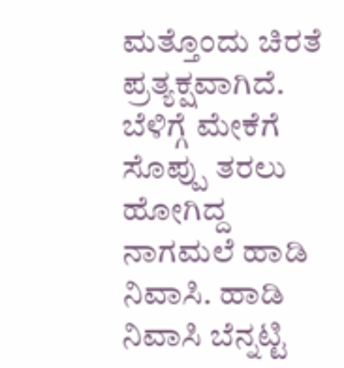ಮತ್ತೊಂದು ಚಿರತೆ ಪ್ರತ್ಯಕ್ಷವಾಗಿದೆ. ಬೆಳಿಗ್ಗೆ ಮೇಕೆಗೆ ಸೊಪ್ಪು ತರಲು ಹೋಗಿದ್ದ ನಾಗಮಲೆ ಹಾಡಿ ನಿವಾಸಿ. ಹಾಡಿ ನಿವಾಸಿ ಬೆನ್ನಟ್ಟಿ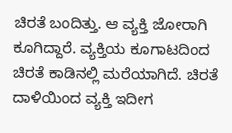ಚಿರತೆ ಬಂದಿತ್ತು. ಆ ವ್ಯಕ್ತಿ ಜೋರಾಗಿ ಕೂಗಿದ್ದಾರೆ. ವ್ಯಕ್ತಿಯ ಕೂಗಾಟದಿಂದ ಚಿರತೆ ಕಾಡಿನಲ್ಲಿ ಮರೆಯಾಗಿದೆ. ಚಿರತೆ ದಾಳಿಯಿಂದ ವ್ಯಕ್ತಿ ಇದೀಗ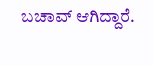ಬಚಾವ್ ಆಗಿದ್ದಾರೆ.